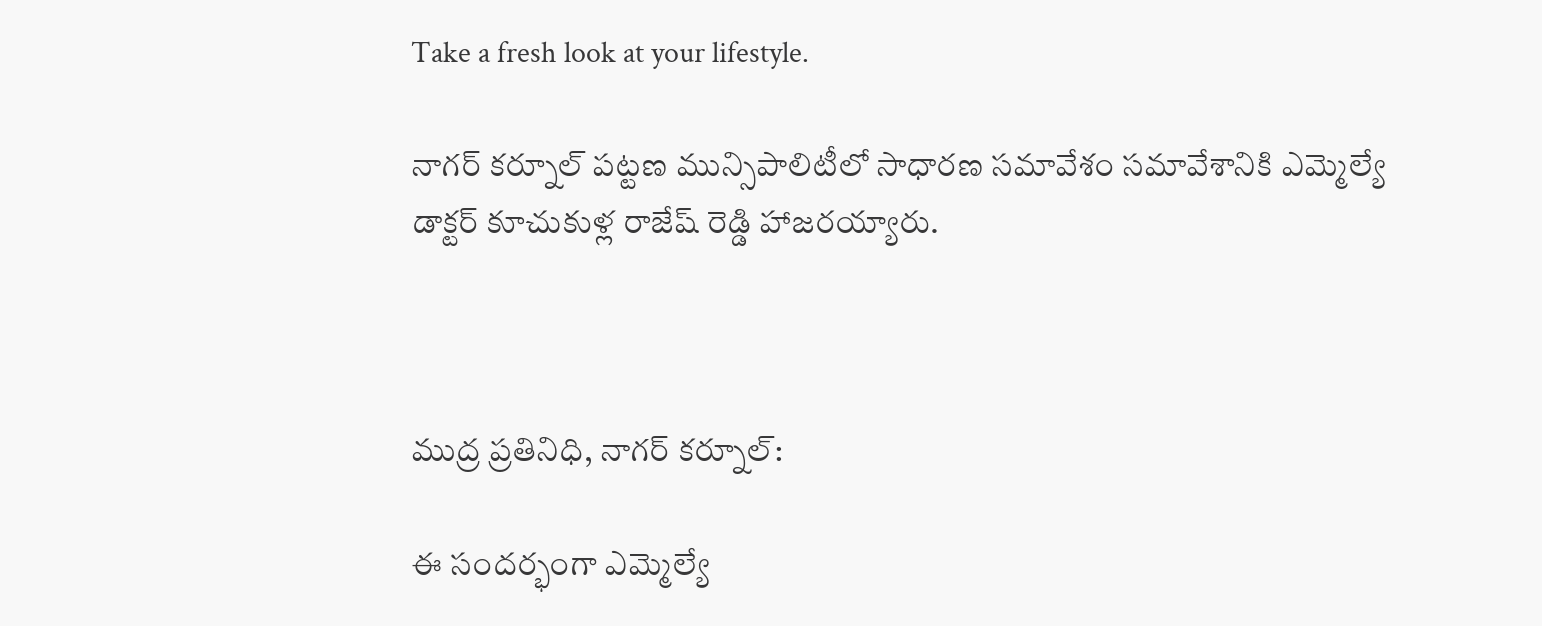Take a fresh look at your lifestyle.

నాగర్ కర్నూల్ పట్టణ మున్సిపాలిటీలో సాధారణ సమావేశం సమావేశానికి ఎమ్మెల్యే డాక్టర్ కూచుకుళ్ల రాజేష్ రెడ్డి హాజరయ్యారు.



ముద్ర ప్రతినిధి, నాగర్ కర్నూల్:

ఈ సందర్భంగా ఎమ్మెల్యే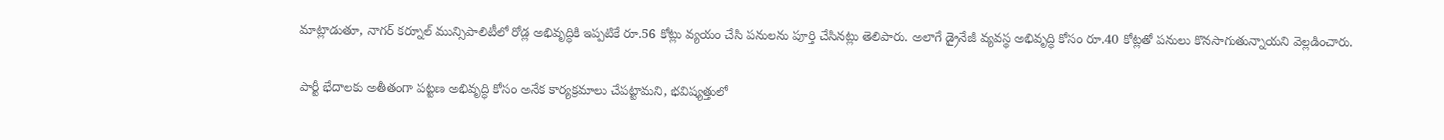మాట్లాడుతూ, నాగర్ కర్నూల్ మున్సిపాలిటీలో రోడ్ల అభివృద్ధికి ఇప్పటికే రూ.56 కోట్లు వ్యయం చేసి పనులను పూర్తి చేసినట్లు తెలిపారు. అలాగే డ్రైనేజీ వ్యవస్థ అభివృద్ధి కోసం రూ.40 కోట్లతో పనులు కొనసాగుతున్నాయని వెల్లడించారు.

పార్టీ భేదాలకు అతీతంగా పట్టణ అభివృద్ధి కోసం అనేక కార్యక్రమాలు చేపట్టామని, భవిష్యత్తులో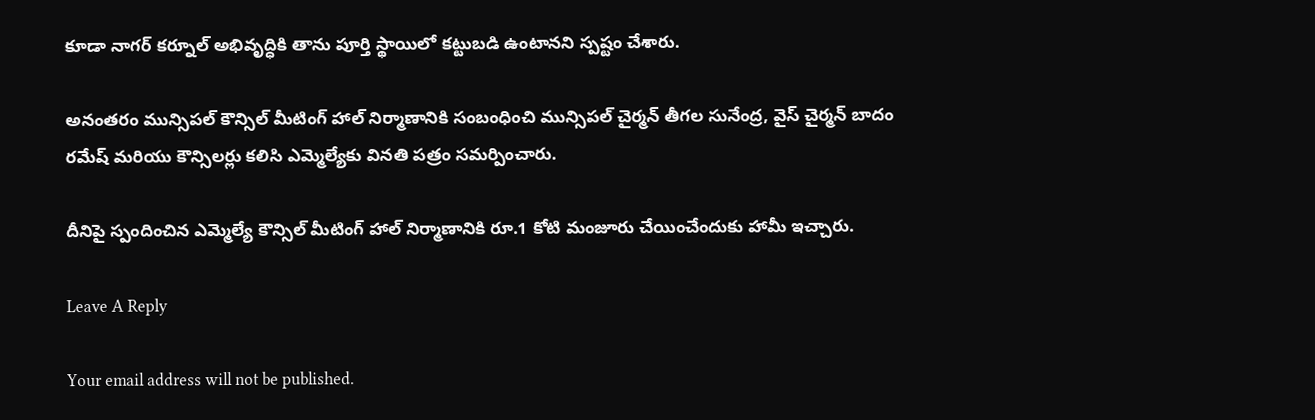కూడా నాగర్ కర్నూల్ అభివృద్ధికి తాను పూర్తి స్థాయిలో కట్టుబడి ఉంటానని స్పష్టం చేశారు.

అనంతరం మున్సిపల్ కౌన్సిల్ మీటింగ్ హాల్ నిర్మాణానికి సంబంధించి మున్సిపల్ చైర్మన్ తీగల సునేంద్ర, వైస్ చైర్మన్ బాదం రమేష్ మరియు కౌన్సిలర్లు కలిసి ఎమ్మెల్యేకు వినతి పత్రం సమర్పించారు.

దీనిపై స్పందించిన ఎమ్మెల్యే కౌన్సిల్ మీటింగ్ హాల్ నిర్మాణానికి రూ.1 కోటి మంజూరు చేయించేందుకు హామీ ఇచ్చారు.

Leave A Reply

Your email address will not be published.